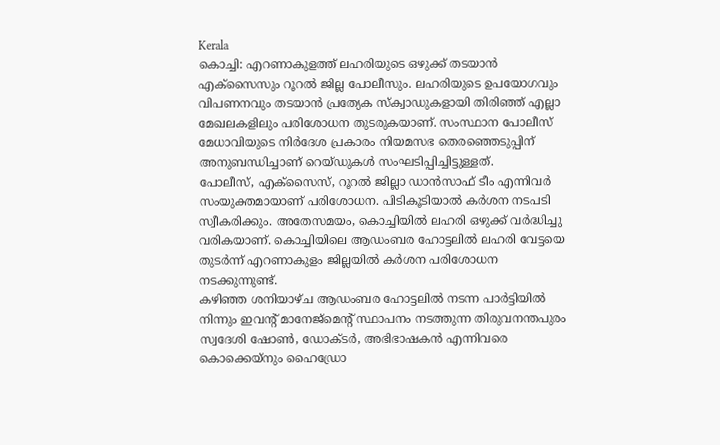Kerala
കൊച്ചി: എറണാകുളത്ത് ലഹരിയുടെ ഒഴുക്ക് തടയാൻ എക്സൈസും റൂറൽ ജില്ല പോലീസും. ലഹരിയുടെ ഉപയോഗവും വിപണനവും തടയാൻ പ്രത്യേക സ്ക്വാഡുകളായി തിരിഞ്ഞ് എല്ലാ മേഖലകളിലും പരിശോധന തുടരുകയാണ്. സംസ്ഥാന പോലീസ് മേധാവിയുടെ നിർദേശ പ്രകാരം നിയമസഭ തെരഞ്ഞെടുപ്പിന് അനുബന്ധിച്ചാണ് റെയ്ഡുകൾ സംഘടിപ്പിച്ചിട്ടുള്ളത്.
പോലീസ്, എക്സൈസ്, റൂറൽ ജില്ലാ ഡാൻസാഫ് ടീം എന്നിവർ സംയുക്തമായാണ് പരിശോധന. പിടികൂടിയാൽ കർശന നടപടി സ്വീകരിക്കും. അതേസമയം, കൊച്ചിയിൽ ലഹരി ഒഴുക്ക് വർദ്ധിച്ചു വരികയാണ്. കൊച്ചിയിലെ ആഡംബര ഹോട്ടലിൽ ലഹരി വേട്ടയെ തുടർന്ന് എറണാകുളം ജില്ലയിൽ കർശന പരിശോധന നടക്കുന്നുണ്ട്.
കഴിഞ്ഞ ശനിയാഴ്ച ആഡംബര ഹോട്ടലിൽ നടന്ന പാർട്ടിയിൽ നിന്നും ഇവന്റ് മാനേജ്മെന്റ് സ്ഥാപനം നടത്തുന്ന തിരുവനന്തപുരം സ്വദേശി ഷോൺ, ഡോക്ടർ, അഭിഭാഷകൻ എന്നിവരെ കൊക്കെയ്നും ഹൈഡ്രോ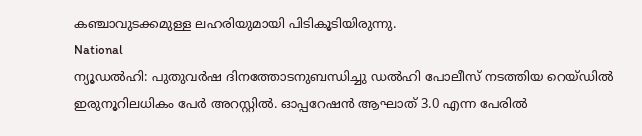കഞ്ചാവുടക്കമുള്ള ലഹരിയുമായി പിടികൂടിയിരുന്നു.
National
ന്യൂഡൽഹി: പുതുവർഷ ദിനത്തോടനുബന്ധിച്ചു ഡൽഹി പോലീസ് നടത്തിയ റെയ്ഡിൽ ഇരുനൂറിലധികം പേർ അറസ്റ്റിൽ. ഓപ്പറേഷൻ ആഘാത് 3.0 എന്ന പേരിൽ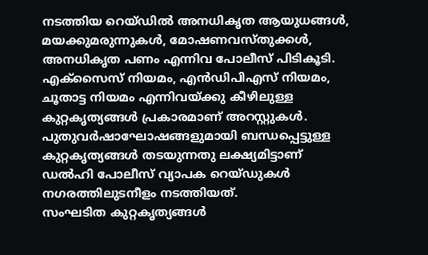നടത്തിയ റെയ്ഡിൽ അനധികൃത ആയുധങ്ങൾ, മയക്കുമരുന്നുകൾ, മോഷണവസ്തുക്കൾ, അനധികൃത പണം എന്നിവ പോലീസ് പിടികൂടി.
എക്സൈസ് നിയമം, എൻഡിപിഎസ് നിയമം, ചൂതാട്ട നിയമം എന്നിവയ്ക്കു കീഴിലുള്ള കുറ്റകൃത്യങ്ങൾ പ്രകാരമാണ് അറസ്റ്റുകൾ. പുതുവർഷാഘോഷങ്ങളുമായി ബന്ധപ്പെട്ടുള്ള കുറ്റകൃത്യങ്ങൾ തടയുന്നതു ലക്ഷ്യമിട്ടാണ് ഡൽഹി പോലീസ് വ്യാപക റെയ്ഡുകൾ നഗരത്തിലുടനീളം നടത്തിയത്.
സംഘടിത കുറ്റകൃത്യങ്ങൾ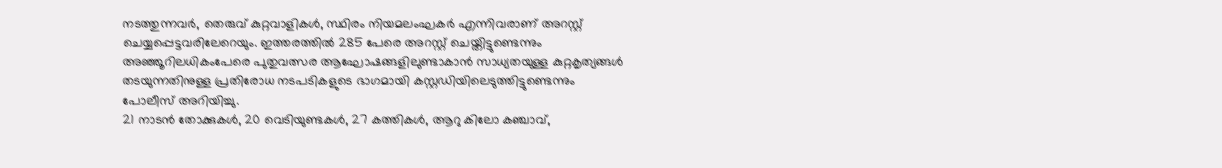നടത്തുന്നവർ, തെരുവ് കുറ്റവാളികൾ, സ്ഥിരം നിയമലംഘകർ എന്നിവരാണ് അറസ്റ്റ് ചെയ്യപ്പെട്ടവരിലേറെയും. ഇത്തരത്തിൽ 285 പേരെ അറസ്റ്റ് ചെയ്തിട്ടുണ്ടെന്നും അഞ്ഞൂറിലധികംപേരെ പുതുവത്സര ആഘോഷങ്ങളിലുണ്ടാകാൻ സാധ്യതയുള്ള കുറ്റകൃത്യങ്ങൾ തടയുന്നതിനുള്ള പ്രതിരോധ നടപടികളുടെ ഭാഗമായി കസ്റ്റഡിയിലെടുത്തിട്ടുണ്ടെന്നും പോലീസ് അറിയിച്ചു.
21 നാടൻ തോക്കുകൾ, 20 വെടിയുണ്ടകൾ, 27 കത്തികൾ, ആറു കിലോ കഞ്ചാവ്,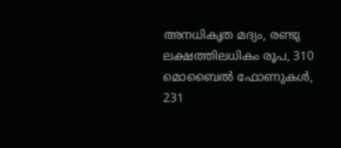അനധികൃത മദ്യം, രണ്ടു ലക്ഷത്തിലധികം രൂപ, 310 മൊബൈൽ ഫോണുകൾ, 231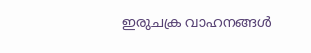ഇരുചക്ര വാഹനങ്ങൾ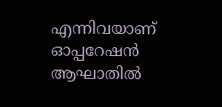എന്നിവയാണ് ഓപ്പറേഷൻ ആഘാതിൽ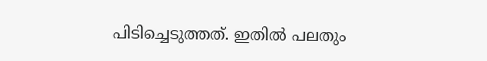പിടിച്ചെടുത്തത്. ഇതിൽ പലതും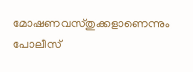മോഷണവസ്തുക്കളാണെന്നും പോലീസ്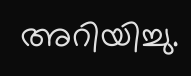അറിയിച്ചു.